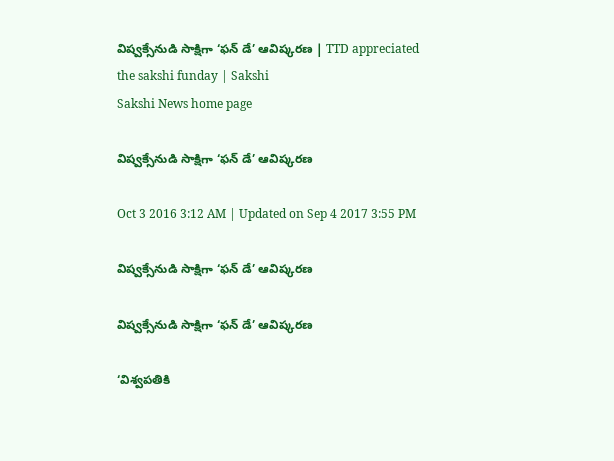విష్వక్సేనుడి సాక్షిగా ‘ఫన్ డే’ ఆవిష్కరణ | TTD appreciated the sakshi funday | Sakshi
Sakshi News home page

విష్వక్సేనుడి సాక్షిగా ‘ఫన్ డే’ ఆవిష్కరణ

Oct 3 2016 3:12 AM | Updated on Sep 4 2017 3:55 PM

విష్వక్సేనుడి సాక్షిగా ‘ఫన్ డే’ ఆవిష్కరణ

విష్వక్సేనుడి సాక్షిగా ‘ఫన్ డే’ ఆవిష్కరణ

‘విశ్వపతికి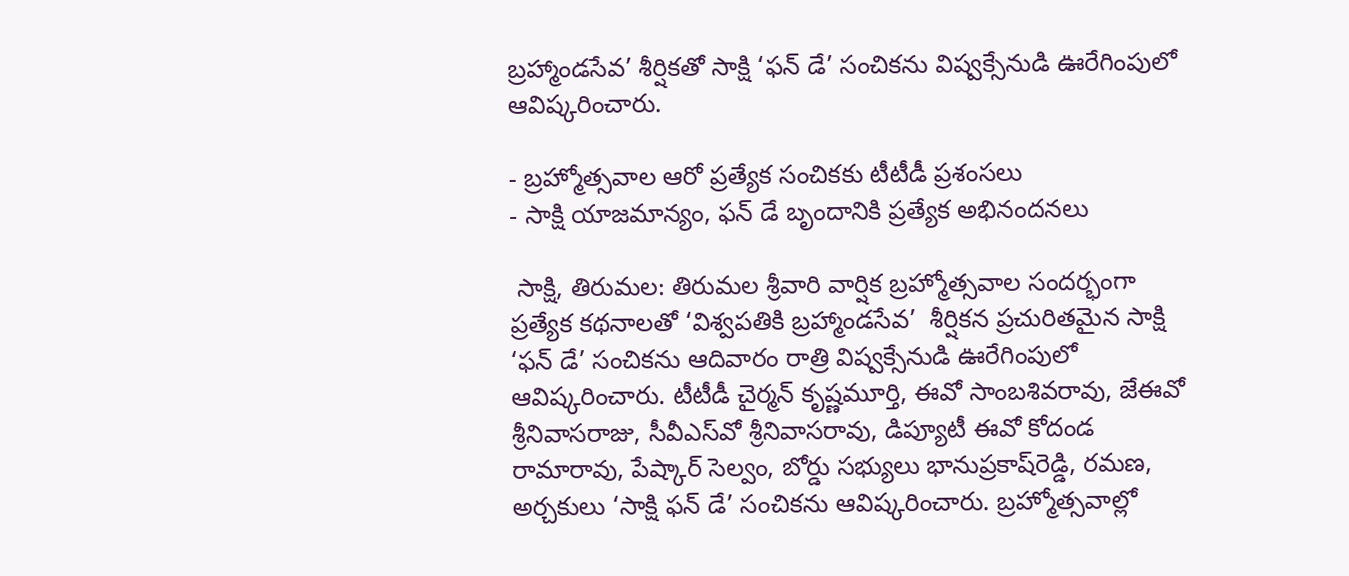బ్రహ్మాండసేవ’ శీర్షికతో సాక్షి ‘ఫన్ డే’ సంచికను విష్వక్సేనుడి ఊరేగింపులో ఆవిష్కరించారు.

- బ్రహ్మోత్సవాల ఆరో ప్రత్యేక సంచికకు టీటీడీ ప్రశంసలు
- సాక్షి యాజమాన్యం, ఫన్ డే బృందానికి ప్రత్యేక అభినందనలు

 సాక్షి, తిరుమల: తిరుమల శ్రీవారి వార్షిక బ్రహ్మోత్సవాల సందర్భంగా ప్రత్యేక కథనాలతో ‘విశ్వపతికి బ్రహ్మాండసేవ’  శీర్షికన ప్రచురితమైన సాక్షి ‘ఫన్ డే’ సంచికను ఆదివారం రాత్రి విష్వక్సేనుడి ఊరేగింపులో ఆవిష్కరించారు. టీటీడీ చైర్మన్ కృష్ణమూర్తి, ఈవో సాంబశివరావు, జేఈవో శ్రీనివాసరాజు, సీవీఎస్‌వో శ్రీనివాసరావు, డిప్యూటీ ఈవో కోదండ రామారావు, పేష్కార్ సెల్వం, బోర్డు సభ్యులు భానుప్రకాష్‌రెడ్డి, రమణ, అర్చకులు ‘సాక్షి ఫన్ డే’ సంచికను ఆవిష్కరించారు. బ్రహ్మోత్సవాల్లో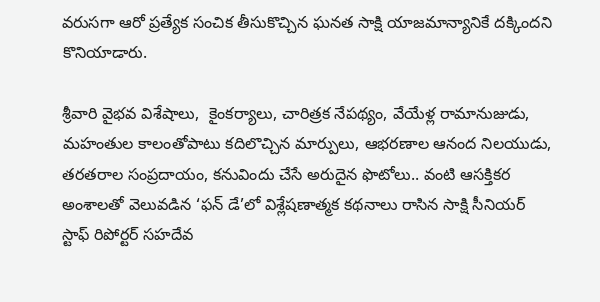వరుసగా ఆరో ప్రత్యేక సంచిక తీసుకొచ్చిన ఘనత సాక్షి యాజమాన్యానికే దక్కిందని కొనియాడారు.

శ్రీవారి వైభవ విశేషాలు,  కైంకర్యాలు, చారిత్రక నేపథ్యం, వేయేళ్ల రామానుజుడు, మహంతుల కాలంతోపాటు కదిలొచ్చిన మార్పులు, ఆభరణాల ఆనంద నిలయుడు, తరతరాల సంప్రదాయం, కనువిందు చేసే అరుదైన ఫొటోలు.. వంటి ఆసక్తికర అంశాలతో వెలువడిన ‘ఫన్ డే’లో విశ్లేషణాత్మక కథనాలు రాసిన సాక్షి సీనియర్ స్టాఫ్ రిపోర్టర్ సహదేవ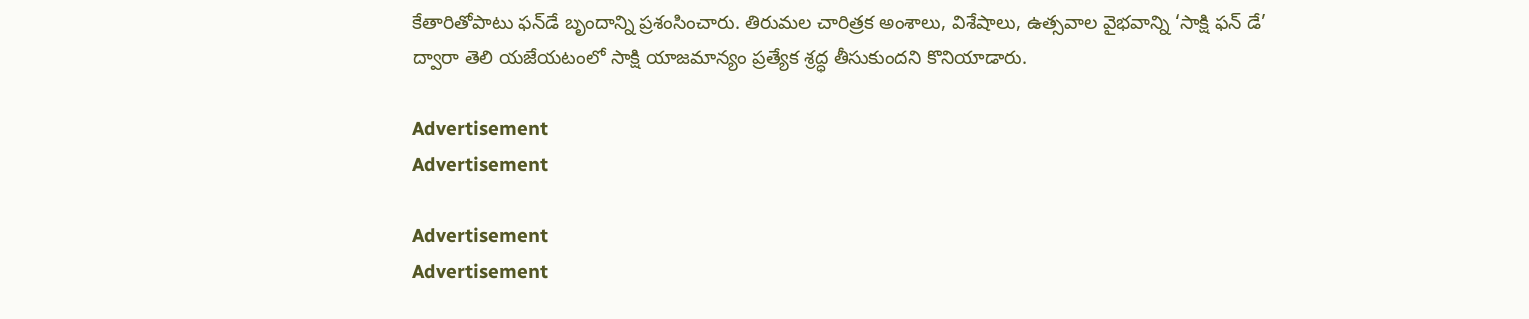కేతారితోపాటు ఫన్‌డే బృందాన్ని ప్రశంసించారు. తిరుమల చారిత్రక అంశాలు, విశేషాలు, ఉత్సవాల వైభవాన్ని ‘సాక్షి ఫన్ డే’ ద్వారా తెలి యజేయటంలో సాక్షి యాజమాన్యం ప్రత్యేక శ్రద్ధ తీసుకుందని కొనియాడారు.

Advertisement
Advertisement

Advertisement
Advertisement